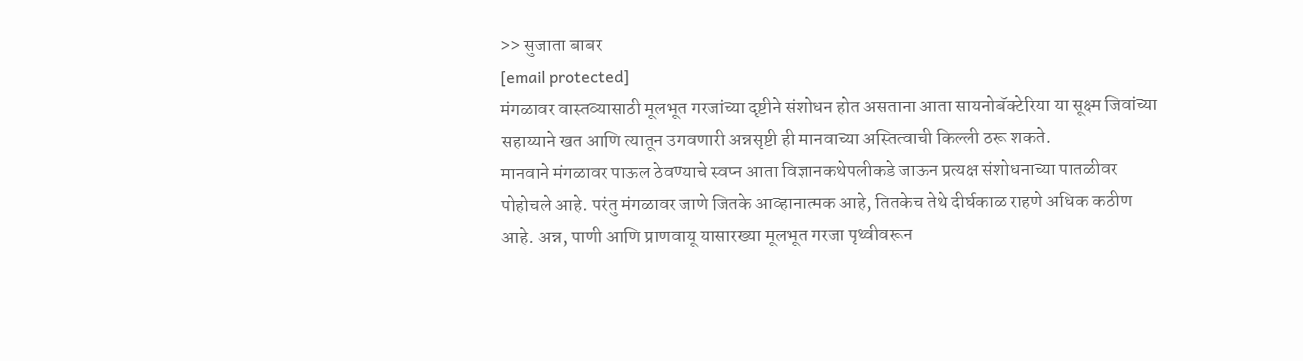>> सुजाता बाबर
[email protected]
मंगळावर वास्तव्यासाठी मूलभूत गरजांच्या दृष्टीने संशोधन होत असताना आता सायनोबॅक्टेरिया या सूक्ष्म जिवांच्या सहाय्याने खत आणि त्यातून उगवणारी अन्नसृष्टी ही मानवाच्या अस्तित्वाची किल्ली ठरू शकते.
मानवाने मंगळावर पाऊल ठेवण्याचे स्वप्न आता विज्ञानकथेपलीकडे जाऊन प्रत्यक्ष संशोधनाच्या पातळीवर पोहोचले आहे. परंतु मंगळावर जाणे जितके आव्हानात्मक आहे, तितकेच तेथे दीर्घकाळ राहणे अधिक कठीण आहे. अन्न, पाणी आणि प्राणवायू यासारख्या मूलभूत गरजा पृथ्वीवरून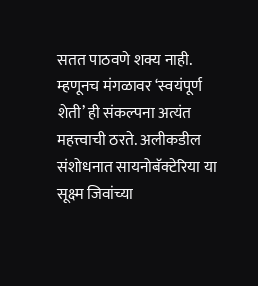सतत पाठवणे शक्य नाही. म्हणूनच मंगळावर ‘स्वयंपूर्ण शेती’ ही संकल्पना अत्यंत महत्त्वाची ठरते. अलीकडील संशोधनात सायनोबॅक्टेरिया या सूक्ष्म जिवांच्या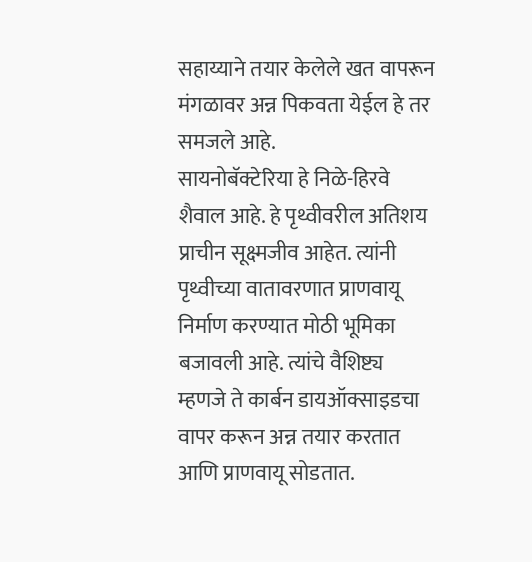सहाय्याने तयार केलेले खत वापरून मंगळावर अन्न पिकवता येईल हे तर समजले आहे.
सायनोबॅक्टेरिया हे निळे-हिरवे शैवाल आहे. हे पृथ्वीवरील अतिशय प्राचीन सूक्ष्मजीव आहेत. त्यांनी पृथ्वीच्या वातावरणात प्राणवायू निर्माण करण्यात मोठी भूमिका बजावली आहे. त्यांचे वैशिष्ट्य म्हणजे ते कार्बन डायऑक्साइडचा वापर करून अन्न तयार करतात आणि प्राणवायू सोडतात.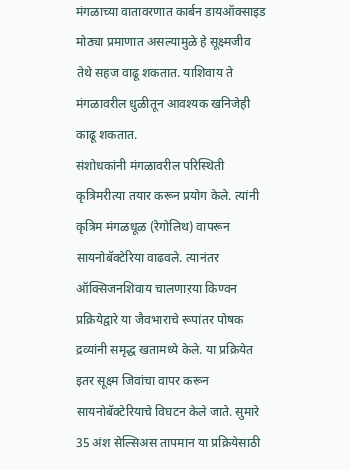मंगळाच्या वातावरणात कार्बन डायऑक्साइड मोठ्या प्रमाणात असल्यामुळे हे सूक्ष्मजीव तेथे सहज वाढू शकतात. याशिवाय ते मंगळावरील धुळीतून आवश्यक खनिजेही काढू शकतात.
संशोधकांनी मंगळावरील परिस्थिती कृत्रिमरीत्या तयार करून प्रयोग केले. त्यांनी कृत्रिम मंगळधूळ (रेगोलिथ) वापरून सायनोबॅक्टेरिया वाढवले. त्यानंतर ऑक्सिजनशिवाय चालणाऱया किण्वन प्रक्रियेद्वारे या जैवभाराचे रूपांतर पोषक द्रव्यांनी समृद्ध खतामध्ये केले. या प्रक्रियेत इतर सूक्ष्म जिवांचा वापर करून सायनोबॅक्टेरियाचे विघटन केले जाते. सुमारे 35 अंश सेल्सिअस तापमान या प्रक्रियेसाठी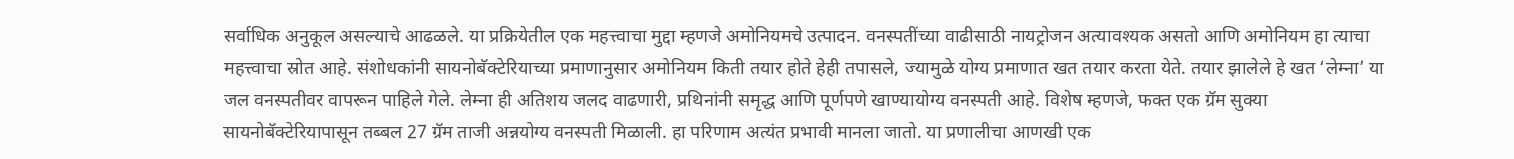सर्वाधिक अनुकूल असल्याचे आढळले. या प्रक्रियेतील एक महत्त्वाचा मुद्दा म्हणजे अमोनियमचे उत्पादन. वनस्पतींच्या वाढीसाठी नायट्रोजन अत्यावश्यक असतो आणि अमोनियम हा त्याचा महत्त्वाचा स्रोत आहे. संशोधकांनी सायनोबॅक्टेरियाच्या प्रमाणानुसार अमोनियम किती तयार होते हेही तपासले, ज्यामुळे योग्य प्रमाणात खत तयार करता येते. तयार झालेले हे खत ‘लेम्ना’ या जल वनस्पतीवर वापरून पाहिले गेले. लेम्ना ही अतिशय जलद वाढणारी, प्रथिनांनी समृद्ध आणि पूर्णपणे खाण्यायोग्य वनस्पती आहे. विशेष म्हणजे, फक्त एक ग्रॅम सुक्या सायनोबॅक्टेरियापासून तब्बल 27 ग्रॅम ताजी अन्नयोग्य वनस्पती मिळाली. हा परिणाम अत्यंत प्रभावी मानला जातो. या प्रणालीचा आणखी एक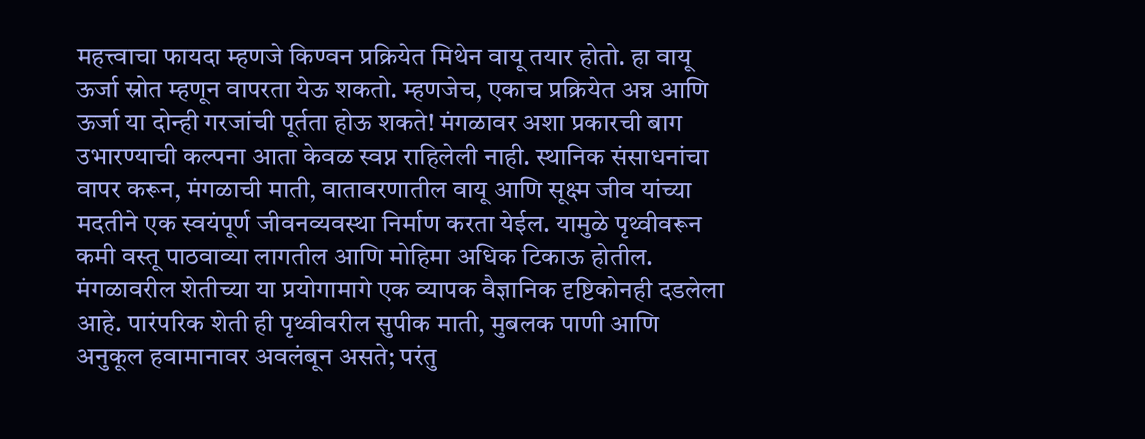महत्त्वाचा फायदा म्हणजे किण्वन प्रक्रियेत मिथेन वायू तयार होतो. हा वायू ऊर्जा स्रोत म्हणून वापरता येऊ शकतो. म्हणजेच, एकाच प्रक्रियेत अन्न आणि ऊर्जा या दोन्ही गरजांची पूर्तता होऊ शकते! मंगळावर अशा प्रकारची बाग उभारण्याची कल्पना आता केवळ स्वप्न राहिलेली नाही. स्थानिक संसाधनांचा वापर करून, मंगळाची माती, वातावरणातील वायू आणि सूक्ष्म जीव यांच्या मदतीने एक स्वयंपूर्ण जीवनव्यवस्था निर्माण करता येईल. यामुळे पृथ्वीवरून कमी वस्तू पाठवाव्या लागतील आणि मोहिमा अधिक टिकाऊ होतील.
मंगळावरील शेतीच्या या प्रयोगामागे एक व्यापक वैज्ञानिक दृष्टिकोनही दडलेला आहे. पारंपरिक शेती ही पृथ्वीवरील सुपीक माती, मुबलक पाणी आणि अनुकूल हवामानावर अवलंबून असते; परंतु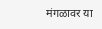मंगळावर या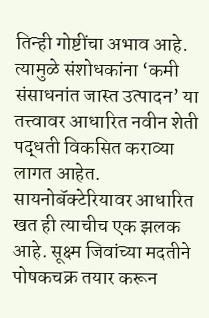तिन्ही गोष्टींचा अभाव आहे. त्यामुळे संशोधकांना ‘कमी संसाधनांत जास्त उत्पादन’ या तत्त्वावर आधारित नवीन शेती पद्धती विकसित कराव्या लागत आहेत. सायनोबॅक्टेरियावर आधारित खत ही त्याचीच एक झलक आहे. सूक्ष्म जिवांच्या मदतीने पोषकचक्र तयार करून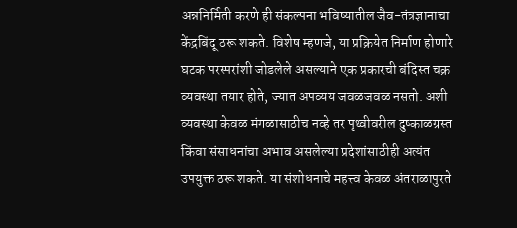अन्ननिर्मिती करणे ही संकल्पना भविष्यातील जैव-तंत्रज्ञानाचा केंद्रबिंदू ठरू शकते. विशेष म्हणजे, या प्रक्रियेत निर्माण होणारे घटक परस्परांशी जोडलेले असल्याने एक प्रकारची बंदिस्त चक्र व्यवस्था तयार होते, ज्यात अपव्यय जवळजवळ नसतो. अशी व्यवस्था केवळ मंगळासाठीच नव्हे तर पृथ्वीवरील दुष्काळग्रस्त किंवा संसाधनांचा अभाव असलेल्या प्रदेशांसाठीही अत्यंत उपयुक्त ठरू शकते. या संशोधनाचे महत्त्व केवळ अंतराळापुरते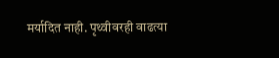मर्यादित नाही. पृथ्वीवरही वाढत्या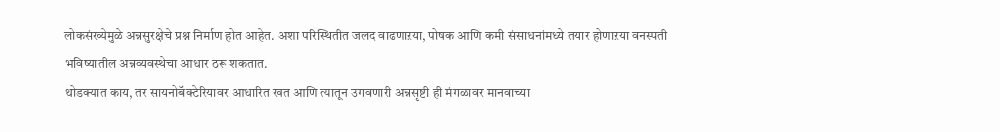लोकसंख्येमुळे अन्नसुरक्षेचे प्रश्न निर्माण होत आहेत. अशा परिस्थितीत जलद वाढणाऱया, पोषक आणि कमी संसाधनांमध्ये तयार होणाऱया वनस्पती भविष्यातील अन्नव्यवस्थेचा आधार ठरू शकतात.
थोडक्यात काय, तर सायनोबॅक्टेरियावर आधारित खत आणि त्यातून उगवणारी अन्नसृष्टी ही मंगळावर मानवाच्या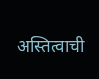अस्तित्वाची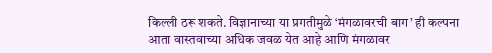किल्ली ठरू शकते. विज्ञानाच्या या प्रगतीमुळे ‘मंगळावरची बाग’ ही कल्पना आता वास्तवाच्या अधिक जवळ येत आहे आणि मंगळावर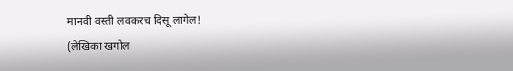मानवी वस्ती लवकरच दिसू लागेल!
(लेखिका खगोल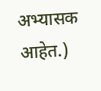अभ्यासक आहेत.)